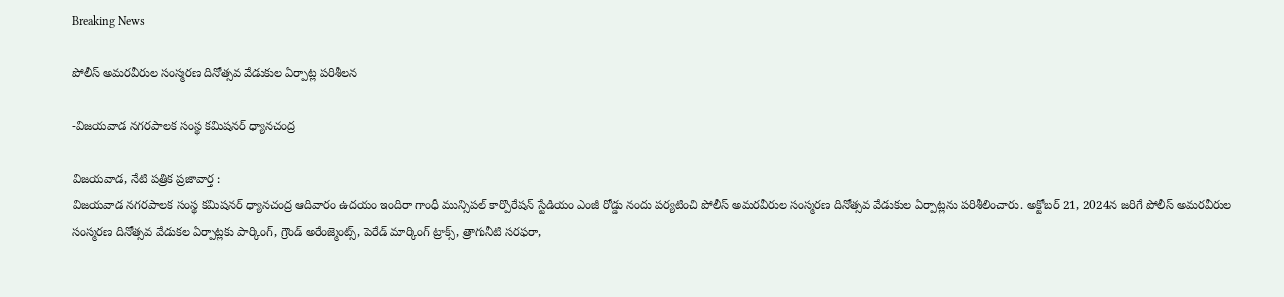Breaking News

పోలీస్ అమరవీరుల సంస్మరణ దినోత్సవ వేడుకుల ఏర్పాట్ల పరిశీలన

-విజయవాడ నగరపాలక సంస్థ కమిషనర్ ధ్యానచంద్ర

విజయవాడ, నేటి పత్రిక ప్రజావార్త :
విజయవాడ నగరపాలక సంస్థ కమిషనర్ ధ్యానచంద్ర ఆదివారం ఉదయం ఇందిరా గాంధీ మున్సిపల్ కార్పొరేషన్ స్టేడియం ఎంజీ రోడ్డు నందు పర్యటించి పోలీస్ అమరవీరుల సంస్మరణ దినోత్సవ వేడుకుల ఏర్పాట్లను పరిశీలించారు. అక్టోబర్ 21, 2024న జరిగే పోలీస్ అమరవీరుల సంస్మరణ దినోత్సవ వేడుకల ఏర్పాట్లకు పార్కింగ్, గ్రౌండ్ అరేంజ్మెంట్స్, పెరేడ్ మార్కింగ్ ట్రాక్స్, త్రాగునీటి సరఫరా,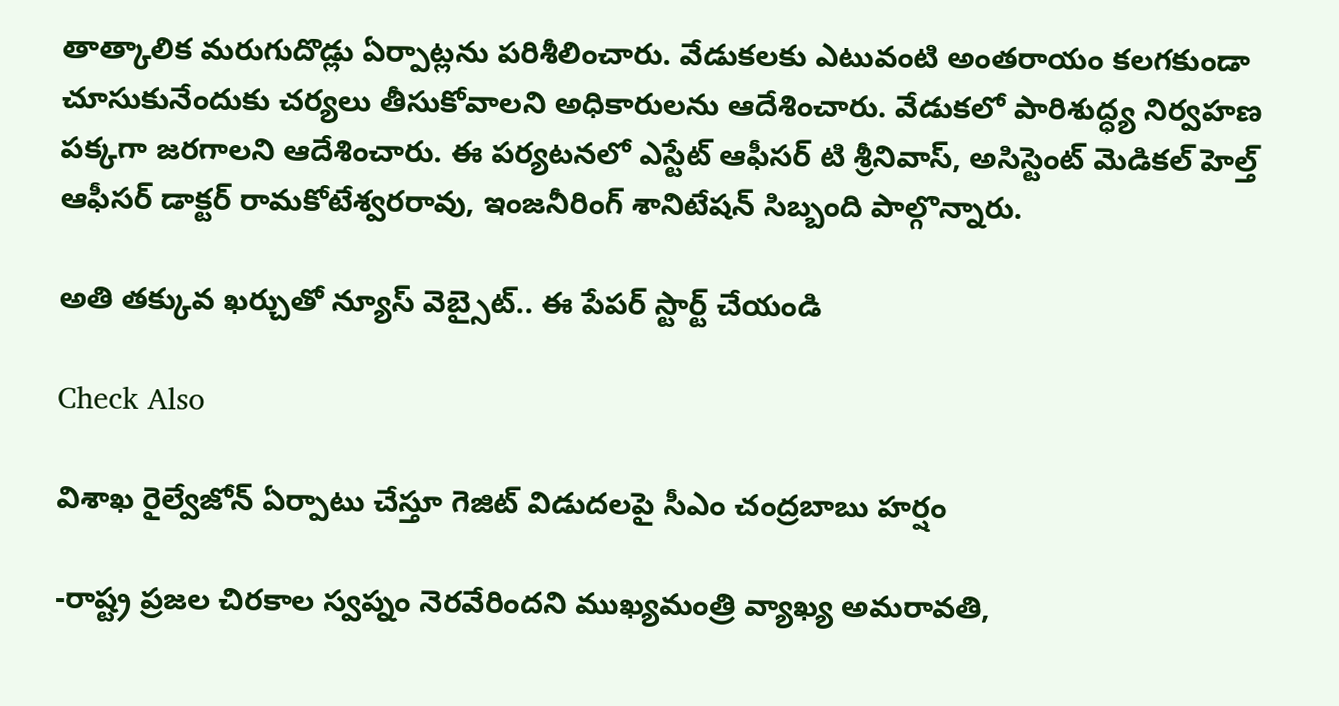తాత్కాలిక మరుగుదొడ్లు ఏర్పాట్లను పరిశీలించారు. వేడుకలకు ఎటువంటి అంతరాయం కలగకుండా చూసుకునేందుకు చర్యలు తీసుకోవాలని అధికారులను ఆదేశించారు. వేడుకలో పారిశుద్ధ్య నిర్వహణ పక్కగా జరగాలని ఆదేశించారు. ఈ పర్యటనలో ఎస్టేట్ ఆఫీసర్ టి శ్రీనివాస్, అసిస్టెంట్ మెడికల్ హెల్త్ ఆఫీసర్ డాక్టర్ రామకోటేశ్వరరావు, ఇంజనీరింగ్ శానిటేషన్ సిబ్బంది పాల్గొన్నారు.

అతి తక్కువ ఖర్చుతో న్యూస్ వెబ్సైట్.. ఈ పేపర్ స్టార్ట్ చేయండి

Check Also

విశాఖ రైల్వేజోన్‌ ఏర్పాటు చేస్తూ గెజిట్‌ విడుదలపై సీఎం చంద్రబాబు హర్షం

-రాష్ట్ర ప్రజల చిరకాల స్వప్నం నెరవేరిందని ముఖ్యమంత్రి వ్యాఖ్య అమరావతి,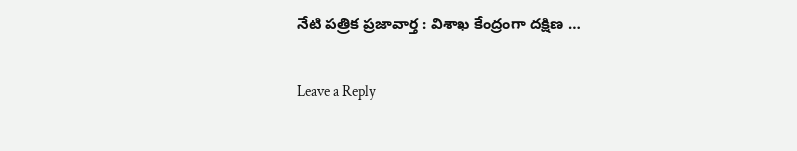నేటి పత్రిక ప్రజావార్త : విశాఖ కేంద్రంగా దక్షిణ …

Leave a Reply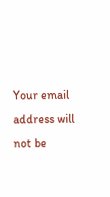Your email address will not be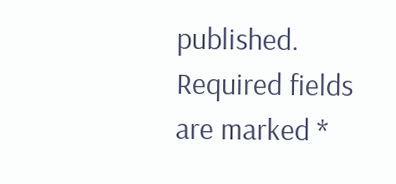published. Required fields are marked *